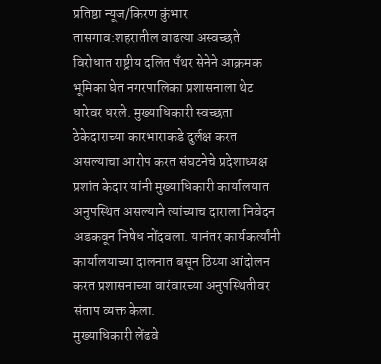प्रतिष्ठा न्यूज/किरण कुंभार
तासगाव:शहरातील वाढत्या अस्वच्छते विरोधात राष्ट्रीय दलित पँथर सेनेने आक्रमक भूमिका घेत नगरपालिका प्रशासनाला थेट धारेवर धरले. मुख्याधिकारी स्वच्छता ठेकेदाराच्या कारभाराकडे दुर्लक्ष करत असल्याचा आरोप करत संघटनेचे प्रदेशाध्यक्ष प्रशांत केदार यांनी मुख्याधिकारी कार्यालयात अनुपस्थित असल्याने त्यांच्याच दाराला निवेदन अडकवून निषेध नोंदवला. यानंतर कार्यकर्त्यांनी कार्यालयाच्या दालनात बसून ठिय्या आंदोलन करत प्रशासनाच्या वारंवारच्या अनुपस्थितीवर संताप व्यक्त केला.
मुख्याधिकारी लेंढवे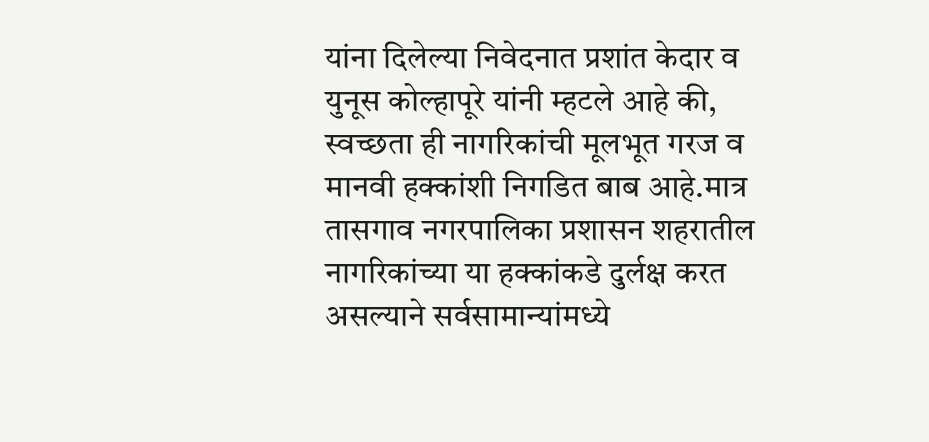यांना दिलेल्या निवेदनात प्रशांत केदार व युनूस कोल्हापूरे यांनी म्हटले आहे की, स्वच्छता ही नागरिकांची मूलभूत गरज व मानवी हक्कांशी निगडित बाब आहे.मात्र तासगाव नगरपालिका प्रशासन शहरातील नागरिकांच्या या हक्कांकडे दुर्लक्ष करत असल्याने सर्वसामान्यांमध्ये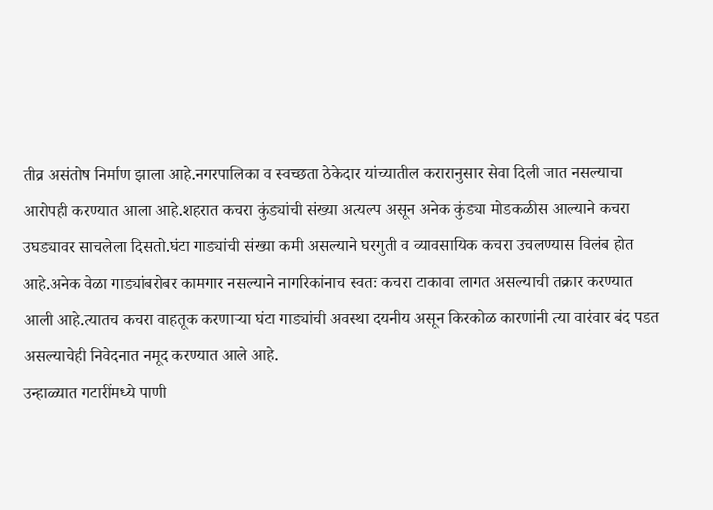तीव्र असंतोष निर्माण झाला आहे.नगरपालिका व स्वच्छता ठेकेदार यांच्यातील करारानुसार सेवा दिली जात नसल्याचा आरोपही करण्यात आला आहे.शहरात कचरा कुंड्यांची संख्या अत्यल्प असून अनेक कुंड्या मोडकळीस आल्याने कचरा उघड्यावर साचलेला दिसतो.घंटा गाड्यांची संख्या कमी असल्याने घरगुती व व्यावसायिक कचरा उचलण्यास विलंब होत आहे.अनेक वेळा गाड्यांबरोबर कामगार नसल्याने नागरिकांनाच स्वतः कचरा टाकावा लागत असल्याची तक्रार करण्यात आली आहे.त्यातच कचरा वाहतूक करणाऱ्या घंटा गाड्यांची अवस्था दयनीय असून किरकोळ कारणांनी त्या वारंवार बंद पडत असल्याचेही निवेदनात नमूद करण्यात आले आहे.
उन्हाळ्यात गटारींमध्ये पाणी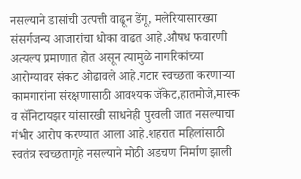नसल्याने डासांची उत्पत्ती वाढून डेंगू, मलेरियासारख्या संसर्गजन्य आजारांचा धोका वाढत आहे.औषध फवारणी अत्यल्प प्रमाणात होत असून त्यामुळे नागरिकांच्या आरोग्यावर संकट ओढावले आहे.गटार स्वच्छता करणाऱ्या कामगारांना संरक्षणासाठी आवश्यक जॅकेट,हातमोजे,मास्क व सॅनिटायझर यांसारखी साधनेही पुरवली जात नसल्याचा गंभीर आरोप करण्यात आला आहे.शहरात महिलांसाठी स्वतंत्र स्वच्छतागृहे नसल्याने मोठी अडचण निर्माण झाली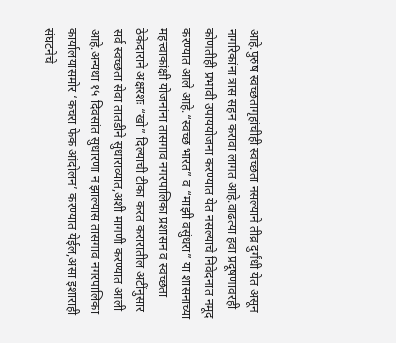आहे.पुरुष स्वच्छतागृहांचीही स्वच्छता नसल्याने तीव्र दुर्गंधी येत असून नागरिकांना त्रास सहन करावा लागत आहे.वाढत्या हवा प्रदूषणावरही कोणतीही प्रभावी उपाययोजना करण्यात येत नसल्याचे निवेदनात नमूद करण्यात आले आहे.“स्वच्छ भारत” व “माझी वसुंधरा” या शासनाच्या महत्त्वाकांक्षी योजनांना तासगाव नगरपालिका प्रशासन व स्वच्छता ठेकेदाराने अक्षरशः “खो” दिल्याची टीका करत करारातील अटींनुसार सर्व स्वच्छता सेवा तातडीने सुधाराव्यात,अशी मागणी करण्यात आली आहे.अन्यथा १५ दिवसांत सुधारणा न झाल्यास तासगाव नगरपालिका कार्यालयासमोर ‘कचरा फेक आंदोलन’ करण्यात येईल,असा इशाराही संघटनेचे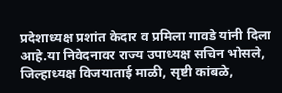प्रदेशाध्यक्ष प्रशांत केदार व प्रमिला गावडे यांनी दिला आहे.या निवेदनावर राज्य उपाध्यक्ष सचिन भोसले, जिल्हाध्यक्ष विजयाताई माळी, सृष्टी कांबळे,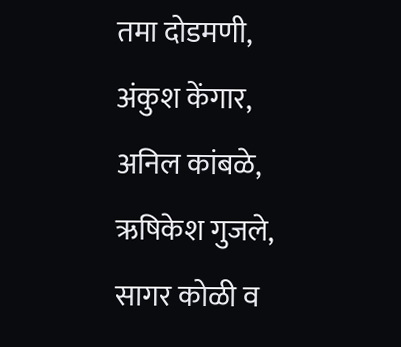तमा दोडमणी, अंकुश केंगार, अनिल कांबळे, ऋषिकेश गुजले, सागर कोळी व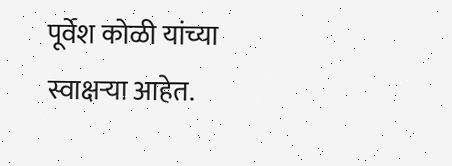पूर्वेश कोळी यांच्या स्वाक्षऱ्या आहेत.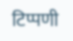टिप्पणी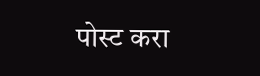पोस्ट करा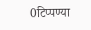0टिप्पण्या